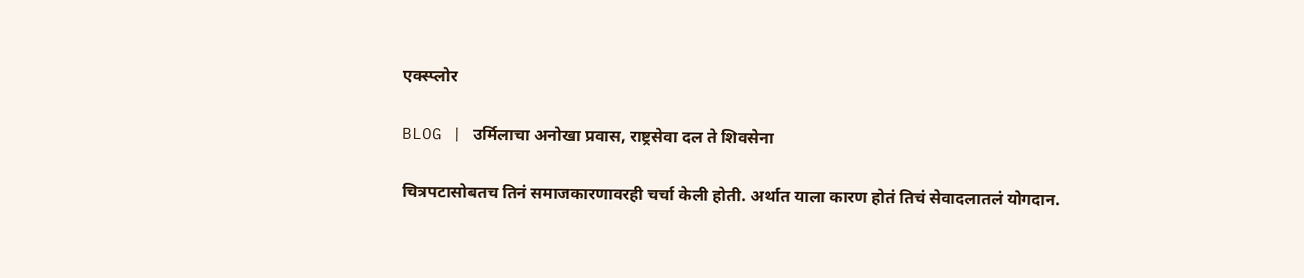एक्स्प्लोर

BLOG | उर्मिलाचा अनोखा प्रवास, राष्ट्रसेवा दल ते शिवसेना

चित्रपटासोबतच तिनं समाजकारणावरही चर्चा केली होती. अर्थात याला कारण होतं तिचं सेवादलातलं योगदान.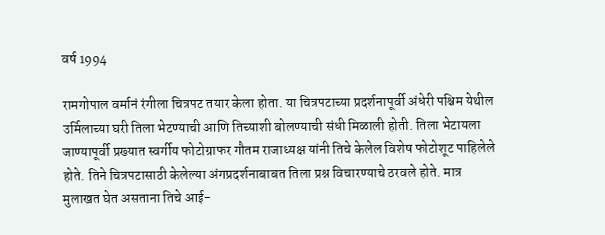वर्ष 1994

रामगोपाल वर्मानं रंगीला चित्रपट तयार केला होता. या चित्रपटाच्या प्रदर्शनापूर्वी अंधेरी पश्चिम येथील उर्मिलाच्या घरी तिला भेटण्याची आणि तिच्याशी बोलण्याची संधी मिळाली होती. तिला भेटायला जाण्यापूर्वी प्रख्यात स्वर्गीय फोटोग्राफर गौतम राजाध्यक्ष यांनी तिचे केलेल विशेष फोटोशूट पाहिलेले होते. तिने चित्रपटासाठी केलेल्या अंगप्रदर्शनाबाबत तिला प्रश्न विचारण्याचे ठरवले होते. मात्र मुलाखत घेत असताना तिचे आई-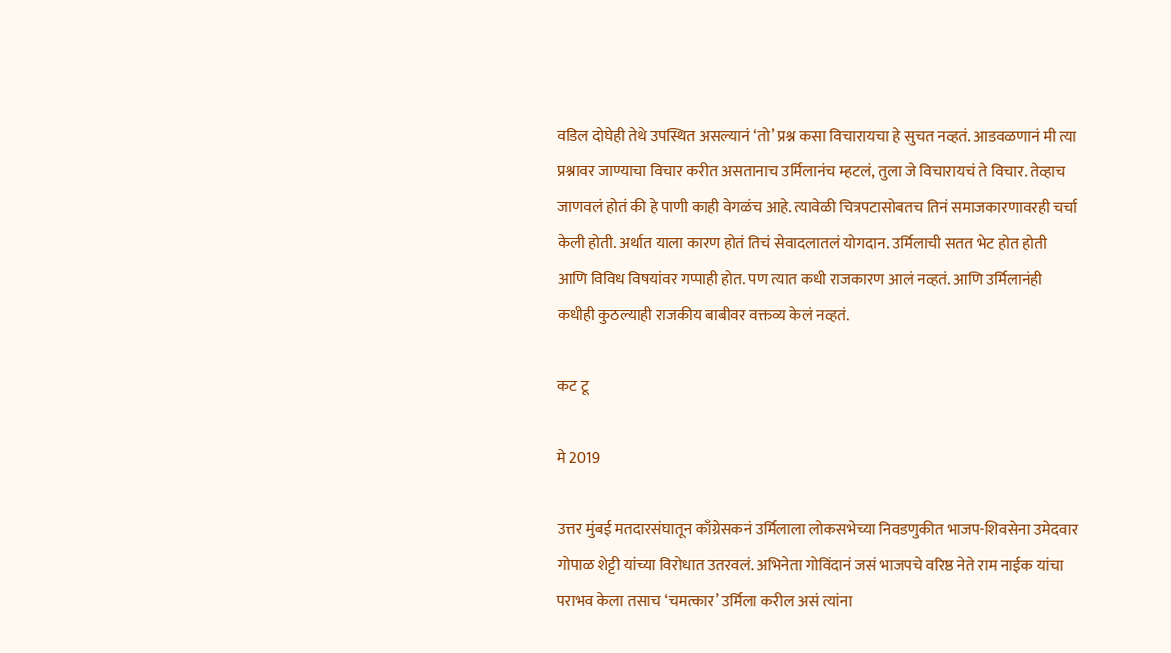वडिल दोघेही तेथे उपस्थित असल्यानं ‘तो’ प्रश्न कसा विचारायचा हे सुचत नव्हतं. आडवळणानं मी त्या प्रश्नावर जाण्याचा विचार करीत असतानाच उर्मिलानंच म्हटलं, तुला जे विचारायचं ते विचार. तेव्हाच जाणवलं होतं की हे पाणी काही वेगळंच आहे. त्यावेळी चित्रपटासोबतच तिनं समाजकारणावरही चर्चा केली होती. अर्थात याला कारण होतं तिचं सेवादलातलं योगदान. उर्मिलाची सतत भेट होत होती आणि विविध विषयांवर गप्पाही होत. पण त्यात कधी राजकारण आलं नव्हतं. आणि उर्मिलानंही कधीही कुठल्याही राजकीय बाबीवर वक्तव्य केलं नव्हतं.

कट टू

मे 2019

उत्तर मुंबई मतदारसंघातून काँग्रेसकनं उर्मिलाला लोकसभेच्या निवडणुकीत भाजप-शिवसेना उमेदवार गोपाळ शेट्टी यांच्या विरोधात उतरवलं. अभिनेता गोविंदानं जसं भाजपचे वरिष्ठ नेते राम नाईक यांचा पराभव केला तसाच ‘चमत्कार’ उर्मिला करील असं त्यांना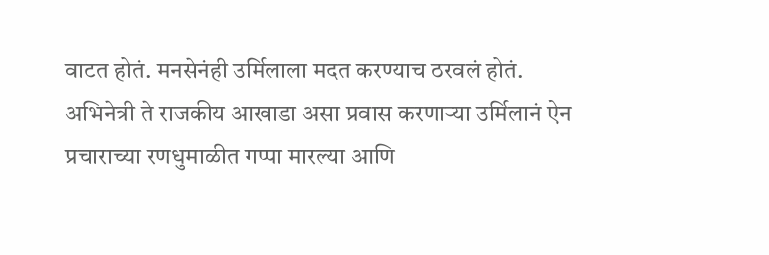वाटत होतं. मनसेनंही उर्मिलाला मदत करण्याच ठरवलं होतं. अभिनेत्री ते राजकीय आखाडा असा प्रवास करणाऱ्या उर्मिलानं ऐन प्रचाराच्या रणधुमाळीत गप्पा मारल्या आणि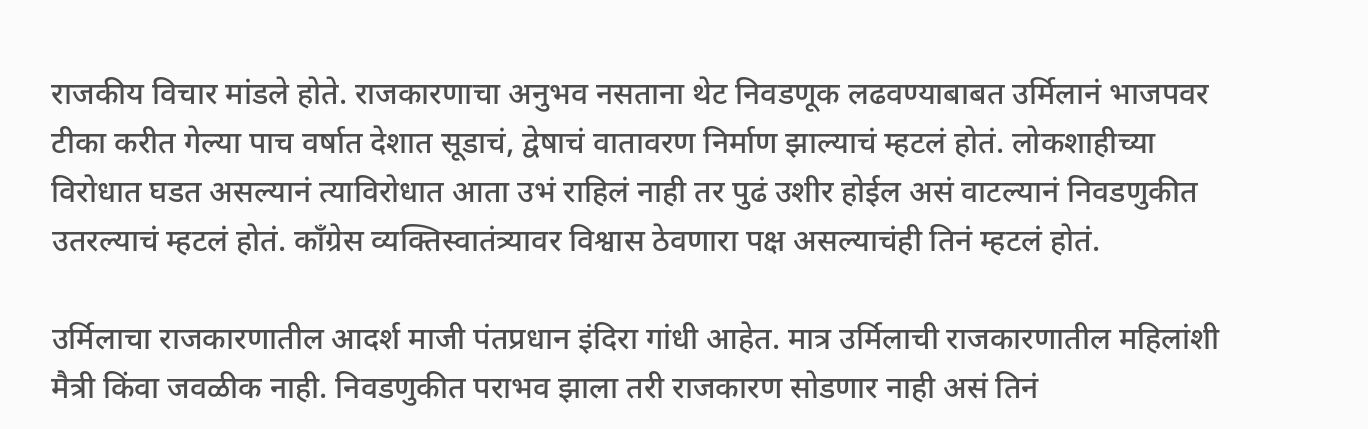राजकीय विचार मांडले होते. राजकारणाचा अनुभव नसताना थेट निवडणूक लढवण्याबाबत उर्मिलानं भाजपवर टीका करीत गेल्या पाच वर्षात देशात सूडाचं, द्वेषाचं वातावरण निर्माण झाल्याचं म्हटलं होतं. लोकशाहीच्या विरोधात घडत असल्यानं त्याविरोधात आता उभं राहिलं नाही तर पुढं उशीर होईल असं वाटल्यानं निवडणुकीत उतरल्याचं म्हटलं होतं. काँग्रेस व्यक्तिस्वातंत्र्यावर विश्वास ठेवणारा पक्ष असल्याचंही तिनं म्हटलं होतं.

उर्मिलाचा राजकारणातील आदर्श माजी पंतप्रधान इंदिरा गांधी आहेत. मात्र उर्मिलाची राजकारणातील महिलांशी मैत्री किंवा जवळीक नाही. निवडणुकीत पराभव झाला तरी राजकारण सोडणार नाही असं तिनं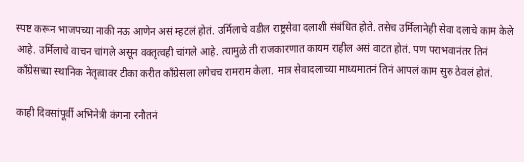स्पष्ट करून भाजपच्या नाकी नऊ आणेन असं म्हटलं होतं. उर्मिलाचे वडील राष्ट्रसेवा दलाशी संबंधित होते. तसेच उर्मिलानेही सेवा दलाचे काम केले आहे. उर्मिलाचे वाचन चांगले असून वक्तृत्वही चांगले आहे. त्यामुळे ती राजकारणात कायम राहील असं वाटत होतं. पण पराभवानंतर तिनं काँग्रेसच्या स्थानिक नेतृत्वावर टीका करीत काँग्रेसला लगेचच रामराम केला. मात्र सेवादलाच्या माध्यमातनं तिनं आपलं काम सुरु ठेवलं होतं.

काही दिवसांपूर्वी अभिनेत्री कंगना रनौतनं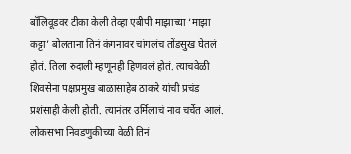बॉलिवूडवर टीका केली तेव्हा एबीपी माझाच्या ‘माझा कट्टा’ बोलताना तिनं कंगनावर चांगलंच तोंडसुख घेतलं होतं. तिला रुदाली म्हणूनही हिणवलं होतं. त्याचवेळी शिवसेना पक्षप्रमुख बाळासाहेब ठाकरे यांची प्रचंड प्रशंसाही केली होती. त्यानंतर उर्मिलाचं नाव चर्चेत आलं. लोकसभा निवडणुकीच्या वेळी तिनं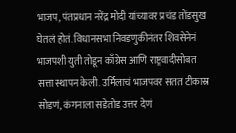भाजप, पंतप्रधान नरेंद्र मोदी यांच्यावर प्रचंड तोंडसुख घेतलं होतं. विधानसभा निवडणुकीनंतर शिवसेनेनं भाजपशी युती तोडून काँग्रेस आणि राष्ट्रवादीसोबत सत्ता स्थापन केली. उर्मिलाचं भाजपवर सतत टीकास्र सोडणं, कंगनाला सडेतोड उत्तर देणं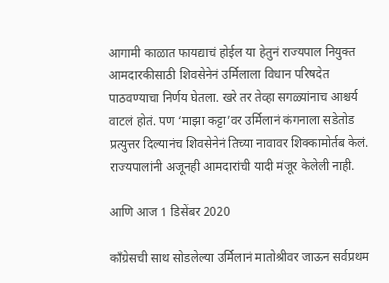आगामी काळात फायद्याचं होईल या हेतुनं राज्यपाल नियुक्त आमदारकीसाठी शिवसेनेनं उर्मिलाला विधान परिषदेत पाठवण्याचा निर्णय घेतला. खरे तर तेव्हा सगळ्यांनाच आश्चर्य वाटलं होतं. पण ‘माझा कट्टा’वर उर्मिलानं कंगनाला सडेतोड प्रत्युत्तर दिल्यानंच शिवसेनेनं तिच्या नावावर शिक्कामोर्तब केलं. राज्यपालांनी अजूनही आमदारांची यादी मंजूर केलेली नाही.

आणि आज 1 डिसेंबर 2020

काँग्रेसची साथ सोडलेल्या उर्मिलानं मातोश्रीवर जाऊन सर्वप्रथम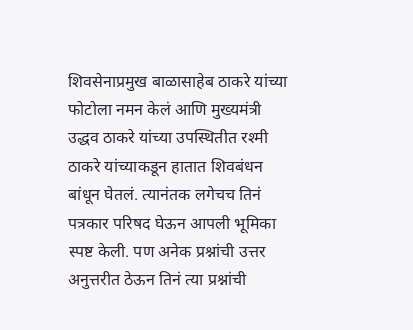शिवसेनाप्रमुख बाळासाहेब ठाकरे यांच्या फोटोला नमन केलं आणि मुख्यमंत्री उद्धव ठाकरे यांच्या उपस्थितीत रश्मी ठाकरे यांच्याकडून हातात शिवबंधन बांधून घेतलं. त्यानंतक लगेचच तिनं पत्रकार परिषद घेऊन आपली भूमिका स्पष्ट केली. पण अनेक प्रश्नांची उत्तर अनुत्तरीत ठेऊन तिनं त्या प्रश्नांची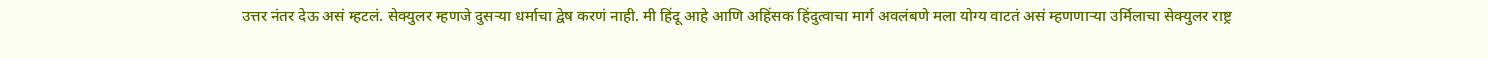उत्तर नंतर देऊ असं म्हटलं. सेक्युलर म्हणजे दुसऱ्या धर्माचा द्वेष करणं नाही. मी हिंदू आहे आणि अहिंसक हिंदुत्वाचा मार्ग अवलंबणे मला योग्य वाटतं असं म्हणणाऱ्या उर्मिलाचा सेक्युलर राष्ट्र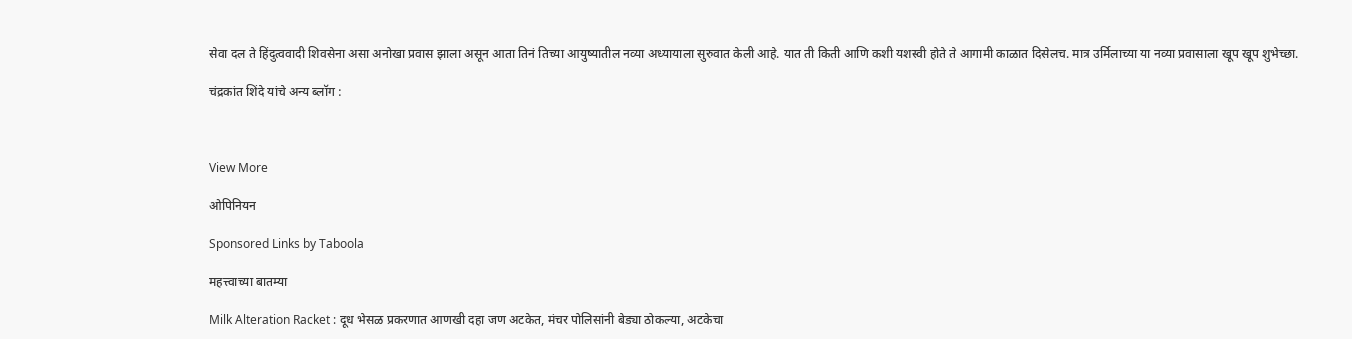सेवा दल ते हिंदुत्ववादी शिवसेना असा अनोखा प्रवास झाला असून आता तिनं तिच्या आयुष्यातील नव्या अध्यायाला सुरुवात केली आहे. यात ती किती आणि कशी यशस्वी होते ते आगामी काळात दिसेलच. मात्र उर्मिलाच्या या नव्या प्रवासाला खूप खूप शुभेच्छा.

चंद्रकांत शिंदे यांचे अन्य ब्लॉग :



View More

ओपिनियन

Sponsored Links by Taboola

महत्त्वाच्या बातम्या

Milk Alteration Racket : दूध भेसळ प्रकरणात आणखी दहा जण अटकेत, मंचर पोलिसांनी बेड्या ठोकल्या, अटकेचा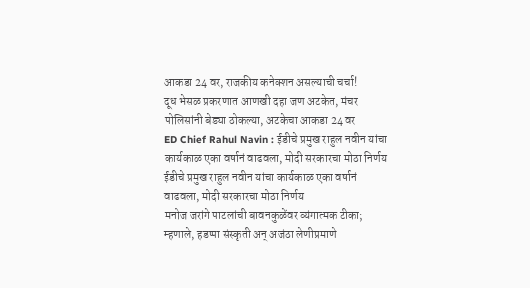आकडा 24 वर, राजकीय कनेक्शन असल्याची चर्चा!
दूध भेसळ प्रकरणात आणखी दहा जण अटकेत, मंचर पोलिसांनी बेड्या ठोकल्या, अटकेचा आकडा 24 वर
ED Chief Rahul Navin : ईडीचे प्रमुख राहुल नवीन यांचा कार्यकाळ एका वर्षानं वाढवला, मोदी सरकारचा मोठा निर्णय
ईडीचे प्रमुख राहुल नवीन यांचा कार्यकाळ एका वर्षानं वाढवला, मोदी सरकारचा मोठा निर्णय
मनोज जरांगे पाटलांची बावनकुळेंवर व्यंगात्मक टीका; म्हणाले, हडप्पा संस्कृती अन् अजंठा लेणीप्रमाणे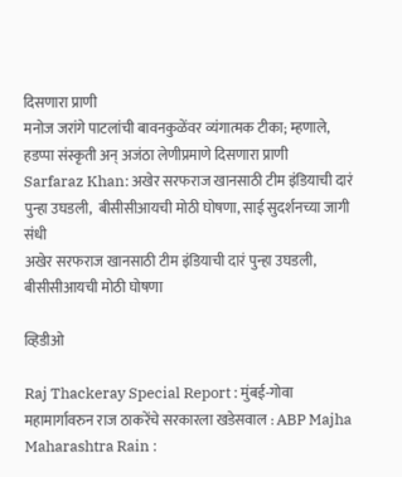दिसणारा प्राणी
मनोज जरांगे पाटलांची बावनकुळेंवर व्यंगात्मक टीका; म्हणाले, हडप्पा संस्कृती अन् अजंठा लेणीप्रमाणे दिसणारा प्राणी
Sarfaraz Khan: अखेर सरफराज खानसाठी टीम इंडियाची दारं पुन्हा उघडली,  बीसीसीआयची मोठी घोषणा, साई सुदर्शनच्या जागी संधी
अखेर सरफराज खानसाठी टीम इंडियाची दारं पुन्हा उघडली, बीसीसीआयची मोठी घोषणा

व्हिडीओ

Raj Thackeray Special Report : मुंबई-गोवा महामार्गावरुन राज ठाकरेंचे सरकारला खडेसवाल : ABP Majha
Maharashtra Rain :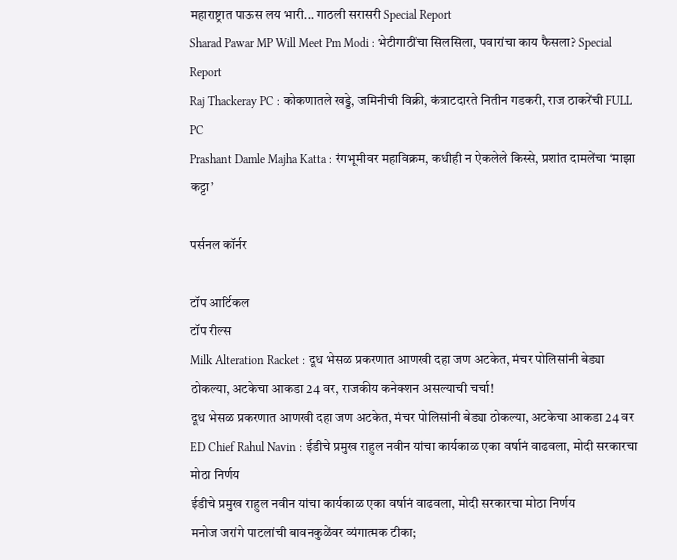महाराष्ट्रात पाऊस लय भारी... गाठली सरासरी Special Report
Sharad Pawar MP Will Meet Pm Modi : भेटीगाठींचा सिलसिला, पवारांचा काय फैसला? Special Report
Raj Thackeray PC : कोकणातले खड्डे, जमिनीची विक्री, कंत्राटदारते नितीन गडकरी, राज ठाकरेंची FULL PC
Prashant Damle Majha Katta : रंगभूमीवर महाविक्रम, कधीही न ऐकलेले किस्से, प्रशांत दामलेंचा ‘माझा कट्टा’

पर्सनल कॉर्नर

टॉप आर्टिकल
टॉप रील्स
Milk Alteration Racket : दूध भेसळ प्रकरणात आणखी दहा जण अटकेत, मंचर पोलिसांनी बेड्या ठोकल्या, अटकेचा आकडा 24 वर, राजकीय कनेक्शन असल्याची चर्चा!
दूध भेसळ प्रकरणात आणखी दहा जण अटकेत, मंचर पोलिसांनी बेड्या ठोकल्या, अटकेचा आकडा 24 वर
ED Chief Rahul Navin : ईडीचे प्रमुख राहुल नवीन यांचा कार्यकाळ एका वर्षानं वाढवला, मोदी सरकारचा मोठा निर्णय
ईडीचे प्रमुख राहुल नवीन यांचा कार्यकाळ एका वर्षानं वाढवला, मोदी सरकारचा मोठा निर्णय
मनोज जरांगे पाटलांची बावनकुळेंवर व्यंगात्मक टीका;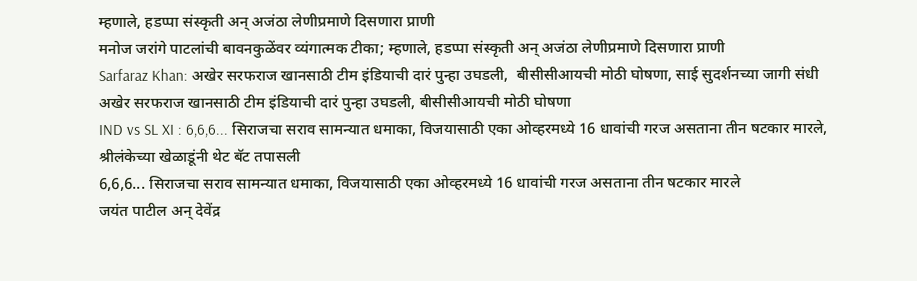म्हणाले, हडप्पा संस्कृती अन् अजंठा लेणीप्रमाणे दिसणारा प्राणी
मनोज जरांगे पाटलांची बावनकुळेंवर व्यंगात्मक टीका; म्हणाले, हडप्पा संस्कृती अन् अजंठा लेणीप्रमाणे दिसणारा प्राणी
Sarfaraz Khan: अखेर सरफराज खानसाठी टीम इंडियाची दारं पुन्हा उघडली,  बीसीसीआयची मोठी घोषणा, साई सुदर्शनच्या जागी संधी
अखेर सरफराज खानसाठी टीम इंडियाची दारं पुन्हा उघडली, बीसीसीआयची मोठी घोषणा
IND vs SL XI : 6,6,6... सिराजचा सराव सामन्यात धमाका, विजयासाठी एका ओव्हरमध्ये 16 धावांची गरज असताना तीन षटकार मारले, श्रीलंकेच्या खेळाडूंनी थेट बॅट तपासली
6,6,6... सिराजचा सराव सामन्यात धमाका, विजयासाठी एका ओव्हरमध्ये 16 धावांची गरज असताना तीन षटकार मारले
जयंत पाटील अन् देवेंद्र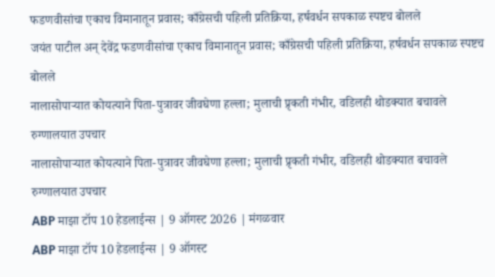फडणवीसांचा एकाच विमानातून प्रवास; काँग्रेसची पहिली प्रतिक्रिया, हर्षवर्धन सपकाळ स्पष्टच बोलले
जयंत पाटील अन् देवेंद्र फडणवीसांचा एकाच विमानातून प्रवास; काँग्रेसची पहिली प्रतिक्रिया, हर्षवर्धन सपकाळ स्पष्टच बोलले
नालासोपाऱ्यात कोयत्याने पिता-पुत्रावर जीवघेणा हल्ला; मुलाची प्रृकती गंभीर, वडिलही थोडक्यात बचावले रुग्णालयात उपचार
नालासोपाऱ्यात कोयत्याने पिता-पुत्रावर जीवघेणा हल्ला; मुलाची प्रृकती गंभीर, वडिलही थोडक्यात बचावले रुग्णालयात उपचार
ABP माझा टॉप 10 हेडलाईन्स | 9 ऑगस्ट 2026 | मंगळवार
ABP माझा टॉप 10 हेडलाईन्स | 9 ऑगस्ट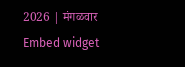2026 | मंगळवार
Embed widget